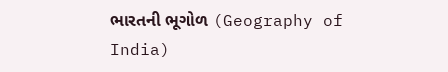ભારતની ભૂગોળ (Geography of India)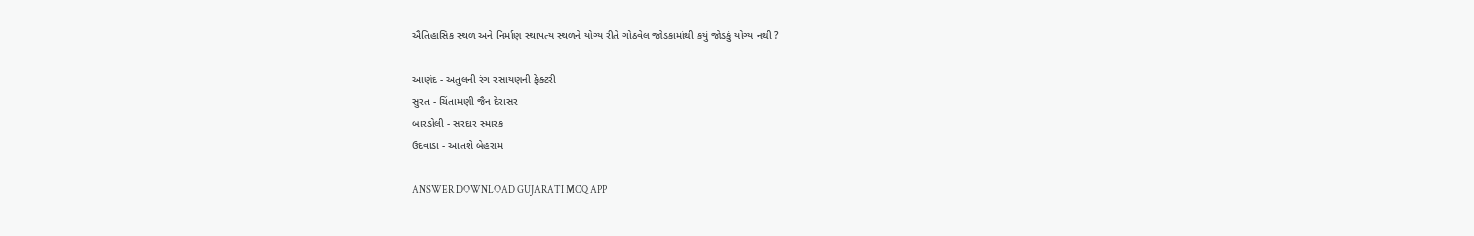ઐતિહાસિક સ્થળ અને નિર્માણ સ્થાપત્ય સ્થળને યોગ્ય રીતે ગોઠવેલ જોડકામાંથી કયું જોડકું યોગ્ય નથી ?

આણંદ - અતુલની રંગ રસાયણની ફેક્ટરી
સુરત - ચિંતામણી જૈન દેરાસર
બારડોલી - સરદાર સ્મારક
ઉદવાડા - આતશે બેહરામ

ANSWER DOWNLOAD GUJARATI MCQ APP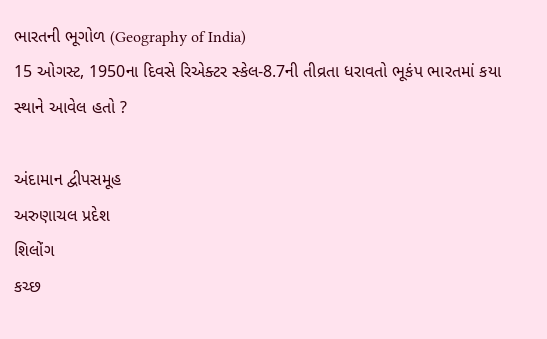ભારતની ભૂગોળ (Geography of India)
15 ઓગસ્ટ, 1950ના દિવસે રિએક્ટર સ્કેલ-8.7ની તીવ્રતા ધરાવતો ભૂકંપ ભારતમાં કયા સ્થાને આવેલ હતો ?

અંદામાન દ્વીપસમૂહ
અરુણાચલ પ્રદેશ
શિલોંગ
કચ્છ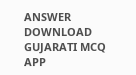ANSWER DOWNLOAD GUJARATI MCQ APP